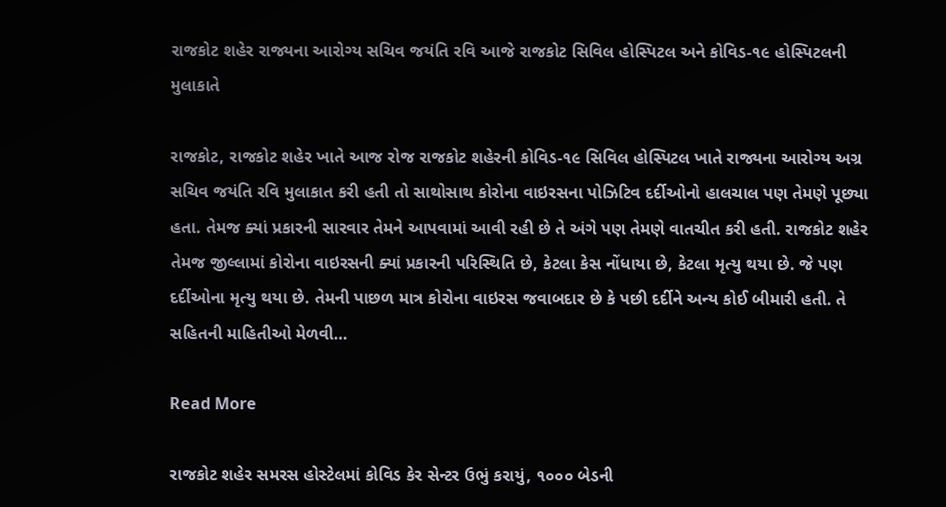રાજકોટ શહેર રાજ્યના આરોગ્ય સચિવ જયંતિ રવિ આજે રાજકોટ સિવિલ હોસ્પિટલ અને કોવિડ-૧૯ હોસ્પિટલની મુલાકાતે

રાજકોટ, રાજકોટ શહેર ખાતે આજ રોજ રાજકોટ શહેરની કોવિડ-૧૯ સિવિલ હોસ્પિટલ ખાતે રાજ્યના આરોગ્ય અગ્ર સચિવ જયંતિ રવિ મુલાકાત કરી હતી તો સાથોસાથ કોરોના વાઇરસના પોઝિટિવ દર્દીઓનો હાલચાલ પણ તેમણે પૂછ્યા હતા. તેમજ ક્યાં પ્રકારની સારવાર તેમને આપવામાં આવી રહી છે તે અંગે પણ તેમણે વાતચીત કરી હતી. રાજકોટ શહેર તેમજ જીલ્લામાં કોરોના વાઇરસની ક્યાં પ્રકારની પરિસ્થિતિ છે, કેટલા કેસ નોંધાયા છે, કેટલા મૃત્યુ થયા છે. જે પણ દર્દીઓના મૃત્યુ થયા છે. તેમની પાછળ માત્ર કોરોના વાઇરસ જવાબદાર છે કે પછી દર્દીને અન્ય કોઈ બીમારી હતી. તે સહિતની માહિતીઓ મેળવી…

Read More

રાજકોટ શહેર સમરસ હોસ્ટેલમાં કોવિડ કેર સેન્ટર ઉભું કરાયું, ૧૦૦૦ બેડની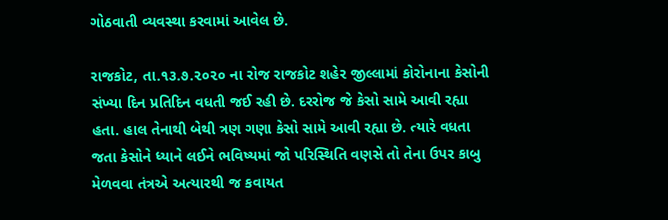ગોઠવાતી વ્યવસ્થા કરવામાં આવેલ છે.

રાજકોટ, તા.૧૩.૭.૨૦૨૦ ના રોજ રાજકોટ શહેર જીલ્લામાં કોરોનાના કેસોની સંખ્યા દિન પ્રતિદિન વધતી જઈ રહી છે. દરરોજ જે કેસો સામે આવી રહ્યા હતા. હાલ તેનાથી બેથી ત્રણ ગણા કેસો સામે આવી રહ્યા છે. ત્યારે વધતા જતા કેસોને ધ્યાને લઈને ભવિષ્યમાં જો પરિસ્થિતિ વણસે તો તેના ઉપર કાબુ મેળવવા તંત્રએ અત્યારથી જ કવાયત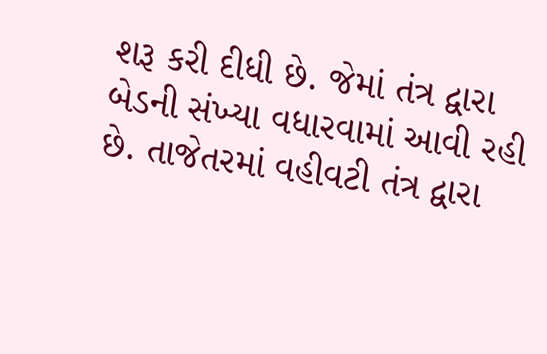શરૂ કરી દીધી છે. જેમાં તંત્ર દ્વારા બેડની સંખ્યા વધારવામાં આવી રહી છે. તાજેતરમાં વહીવટી તંત્ર દ્વારા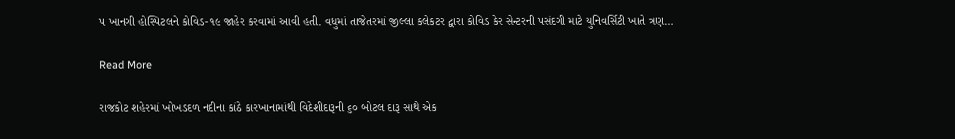પ ખાનગી હોસ્પિટલને કોવિડ-૧૯ જાહેર કરવામાં આવી હતી. વધુમાં તાજેતરમાં જીલ્લા કલેકટર દ્વારા કોવિડ કેર સેન્ટરની પસંદગી માટે યુનિવર્સિટી ખાતે ત્રણ…

Read More

રાજકોટ શહેરમાં ખોખડદળ નદીના કાંઠે કારખાનામાંથી વિદેશીદારૂની ૬૦ બોટલ દારૂ સાથે એક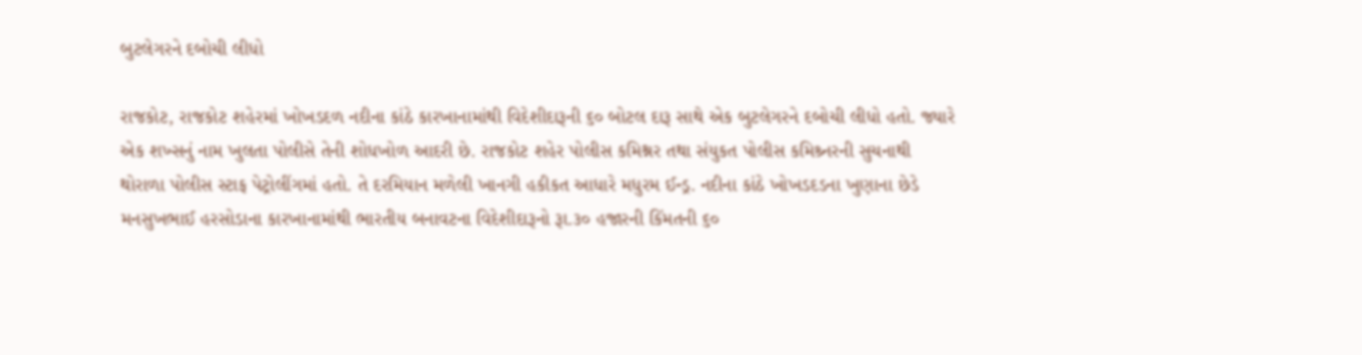બુટલેગરને દબોચી લીધો

રાજકોટ, રાજકોટ શહેરમાં ખોખડદળ નદીના કાંઠે કારખાનામાંથી વિદેશીદારૂની ૬૦ બોટલ દારૂ સાથે એક બુટલેગરને દબોચી લીધો હતો. જ્યારે એક શખ્સનું નામ ખુલતા પોલીસે તેની શોધખોળ આદરી છે. રાજકોટ શહેર પોલીસ કમિશ્નર તથા સંયુકત પોલીસ કમિશ્ર્નરની સુચનાથી થોરાળા પોલીસ સ્ટાફ પેટ્રોલીંગમાં હતો. તે દરમિયાન મળેલી ખાનગી હકીકત આધારે મધુરમ ઈન્ડ્ર. નદીના કાંઠે ખોખડદડના ખુણાના છેડે મનસુખભાઈ હરસોડાના કારખાનામાંથી ભારતીય બનાવટના વિદેશીદારૂનો રૂા.૩૦ હજારની કિંમતની ૬૦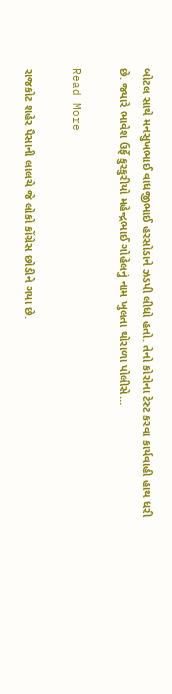બોટલ સાથે મનસુખભાઈ વાધજીભાઈ હરસોડાને ઝડપી લીધો હતો. તેનો કોરોના ટેસ્ટ કરવા કાર્યવાહી હાથ ધરી છે. જ્યારે ભાવેશ ઉર્ફે કુરકુરીયો મહેન્દ્રભાઈ ગોહેલનું નામ ખુલતા થોરાળા પોલીસે…

Read More

રાજકોટ શહેર પૈસાની લાલચે જે લોકો કોંગ્રેસ છોડીને ગયા છે.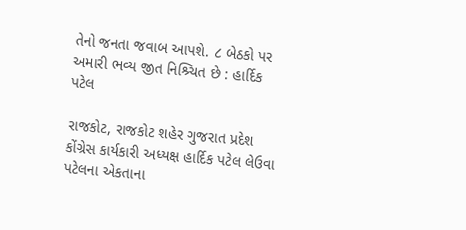તેનો જનતા જવાબ આપશે. ૮ બેઠકો પર અમારી ભવ્ય જીત નિશ્ર્ચિત છે : હાર્દિક પટેલ

રાજકોટ, રાજકોટ શહેર ગુજરાત પ્રદેશ કોંગ્રેસ કાર્યકારી અધ્યક્ષ હાર્દિક પટેલ લેઉવા પટેલના એકતાના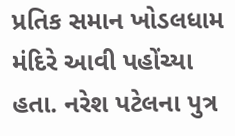પ્રતિક સમાન ખોડલધામ મંદિરે આવી પહોંચ્યા હતા. નરેશ પટેલના પુત્ર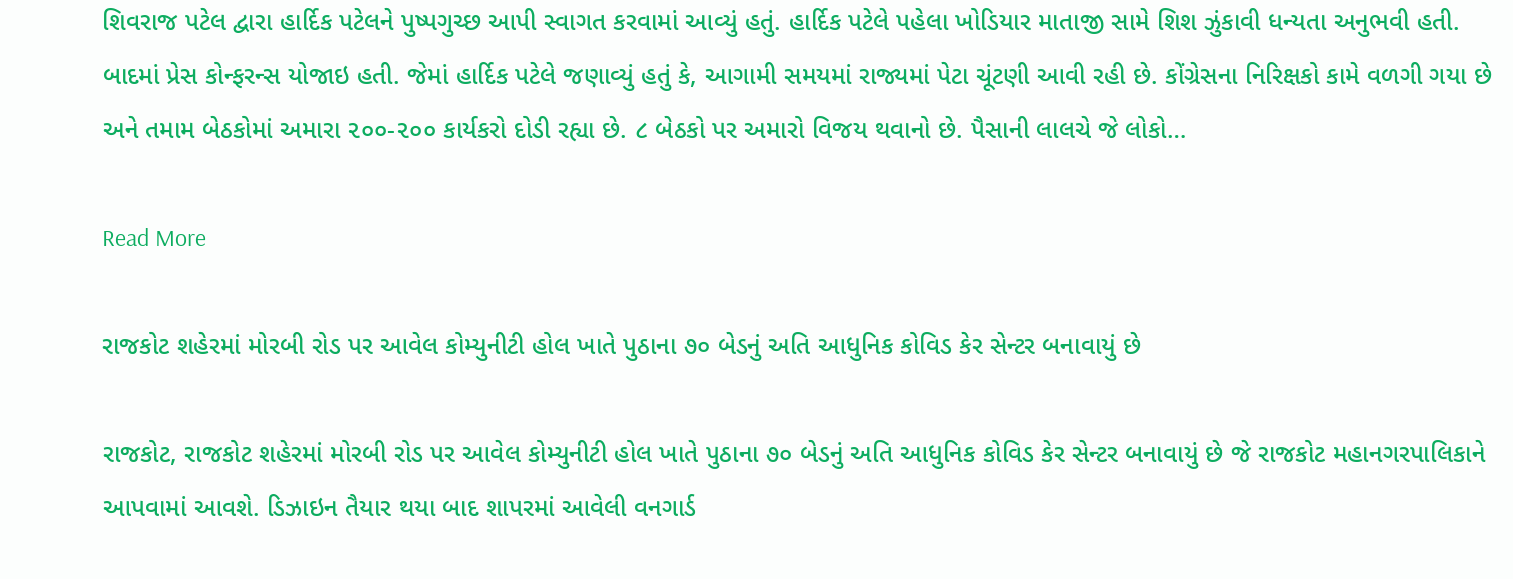શિવરાજ પટેલ દ્વારા હાર્દિક પટેલને પુષ્પગુચ્છ આપી સ્વાગત કરવામાં આવ્યું હતું. હાર્દિક પટેલે પહેલા ખોડિયાર માતાજી સામે શિશ ઝુંકાવી ધન્યતા અનુભવી હતી. બાદમાં પ્રેસ કોન્ફરન્સ યોજાઇ હતી. જેમાં હાર્દિક પટેલે જણાવ્યું હતું કે, આગામી સમયમાં રાજ્યમાં પેટા ચૂંટણી આવી રહી છે. કોંગ્રેસના નિરિક્ષકો કામે વળગી ગયા છે અને તમામ બેઠકોમાં અમારા ૨૦૦-૨૦૦ કાર્યકરો દોડી રહ્યા છે. ૮ બેઠકો પર અમારો વિજય થવાનો છે. પૈસાની લાલચે જે લોકો…

Read More

રાજકોટ શહેરમાં મોરબી રોડ પર આવેલ કોમ્યુનીટી હોલ ખાતે પુઠાના ૭૦ બેડનું અતિ આધુનિક કોવિડ કેર સેન્ટર બનાવાયું છે

રાજકોટ, રાજકોટ શહેરમાં મોરબી રોડ પર આવેલ કોમ્યુનીટી હોલ ખાતે પુઠાના ૭૦ બેડનું અતિ આધુનિક કોવિડ કેર સેન્ટર બનાવાયું છે જે રાજકોટ મહાનગરપાલિકાને આપવામાં આવશે. ડિઝાઇન તૈયાર થયા બાદ શાપરમાં આવેલી વનગાર્ડ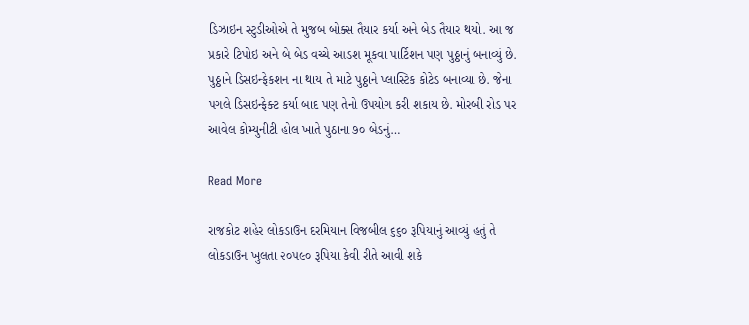ડિઝાઇન સ્ટુડીઓએ તે મુજબ બોક્સ તૈયાર કર્યા અને બેડ તૈયાર થયો. આ જ પ્રકારે ટિપોઇ અને બે બેડ વચ્ચે આડશ મૂકવા પાર્ટિશન પણ પુઠ્ઠાનું બનાવ્યું છે. પુઠ્ઠાને ડિસઇન્ફેકશન ના થાય તે માટે પુઠ્ઠાને પ્લાસ્ટિક કોટેડ બનાવ્યા છે. જેના પગલે ડિસઇન્ફેક્ટ કર્યા બાદ પણ તેનો ઉપયોગ કરી શકાય છે. મોરબી રોડ પર આવેલ કોમ્યુનીટી હોલ ખાતે પુઠાના ૭૦ બેડનું…

Read More

રાજકોટ શહેર લોકડાઉન દરમિયાન વિજબીલ ૬૬૦ રૂપિયાનું આવ્યું હતું તે લોકડાઉન ખુલતા ૨૦૫૯૦ રૂપિયા કેવી રીતે આવી શકે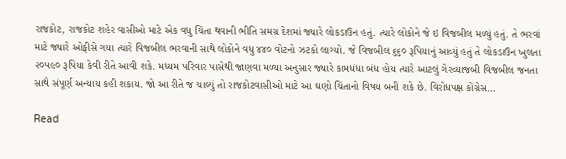રાજકોટ, રાજકોટ શહેર વાસીઓ માટે એક વધુ ચિંતા થવાની ભીતિ સમગ્ર દેશમાં જ્યારે લોકડાઉન હતું. ત્યારે લોકોને જે ઇ વિજબીલ મળ્યું હતું. તે ભરવાં માટે જ્યારે ઓફીસે ગયા ત્યારે વિજબીલ ભરવાની સાથે લોકોને વધુ ૪૪૦ વોટનો ઝટકો લાગ્યો. જે વિજબીલ ૬૬૦ રૂપિયાનું આવ્યું હતું તે લોકડાઉન ખુલતા ૨૦૫૯૦ રૂપિયા કેવી રીતે આવી શકે. મધ્યમ પરિવાર પાસેથી જાણવા મળ્યા અનુસાર જ્યારે કામધંધા બંધ હોય ત્યારે આટલું ગેરવ્યાજબી વિજબીલ જનતા સાથે સંપૂર્ણ અન્યાય કહી શકાય. જો આ રીતે જ ચાલ્યું તો રાજકોટવાસીઓ માટે આ ઘણો ચિંતાનો વિષય બની શકે છે. વિરોધપક્ષ કોંગ્રેસ…

Read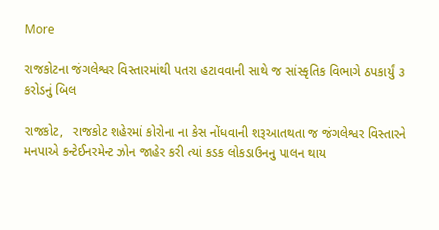More

રાજકોટના જંગલેશ્વર વિસ્તારમાંથી પતરા હટાવવાની સાથે જ સાંસ્કૃતિક વિભાગે ઠપકાર્યું ૩ કરોડનું બિલ

રાજકોટ,   રાજકોટ શહેરમાં કોરોના ના કેસ નોંધવાની શરૂઆતથતા જ જંગલેશ્વર વિસ્તારને મનપાએ કન્ટેઈનરમેન્ટ ઝોન જાહેર કરી ત્યાં કડક લોકડાઉનનુ પાલન થાય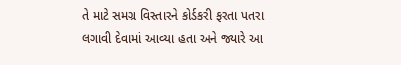તે માટે સમગ્ર વિસ્તારને કોર્ડકરી ફરતા પતરા લગાવી દેવામાં આવ્યા હતા અને જ્યારે આ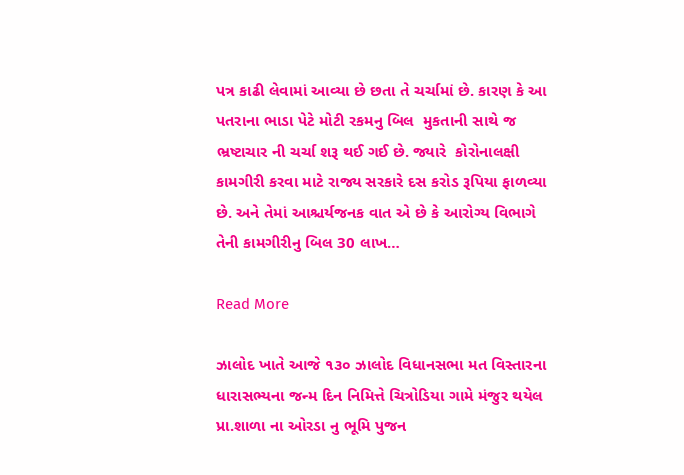પત્ર કાઢી લેવામાં આવ્યા છે છતા તે ચર્ચામાં છે. કારણ કે આ પતરાના ભાડા પેટે મોટી રકમનુ બિલ  મુકતાની સાથે જ ભ્રષ્ટાચાર ની ચર્ચા શરૂ થઈ ગઈ છે. જ્યારે  કોરોનાલક્ષી કામગીરી કરવા માટે રાજ્ય સરકારે દસ કરોડ રૂપિયા ફાળવ્યા છે. અને તેમાં આશ્ચર્યજનક વાત એ છે કે આરોગ્ય વિભાગે તેની કામગીરીનુ બિલ 30 લાખ…

Read More

ઝાલોદ ખાતે આજે ૧૩૦ ઝાલોદ વિધાનસભા મત વિસ્તારના ધારાસભ્યના જન્મ દિન નિમિત્તે ચિત્રોડિયા ગામે મંજુર થયેલ પ્રા.શાળા ના ઓરડા નુ ભૂમિ પુજન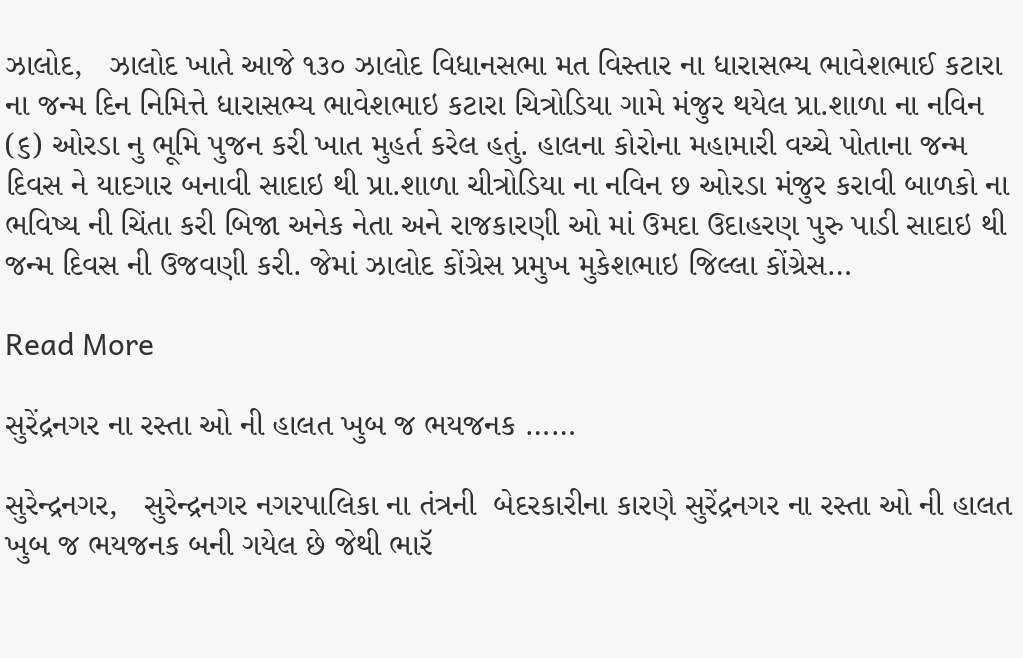ઝાલોદ,   ઝાલોદ ખાતે આજે ૧૩૦ ઝાલોદ વિધાનસભા મત વિસ્તાર ના ધારાસભ્ય ભાવેશભાઈ કટારા ના જન્મ દિન નિમિત્તે ધારાસભ્ય ભાવેશભાઇ કટારા ચિત્રોડિયા ગામે મંજુર થયેલ પ્રા.શાળા ના નવિન (૬) ઓરડા નુ ભૂમિ પુજન કરી ખાત મુહર્ત કરેલ હતું. હાલના કોરોના મહામારી વચ્ચે પોતાના જન્મ દિવસ ને યાદગાર બનાવી સાદાઇ થી પ્રા.શાળા ચીત્રોડિયા ના નવિન છ ઓરડા મંજુર કરાવી બાળકો ના ભવિષ્ય ની ચિંતા કરી બિજા અનેક નેતા અને રાજકારણી ઓ માં ઉમદા ઉદાહરણ પુરુ પાડી સાદાઇ થી જન્મ દિવસ ની ઉજવણી કરી. જેમાં ઝાલોદ કોંગ્રેસ પ્રમુખ મુકેશભાઇ જિલ્લા કોંગ્રેસ…

Read More

સુરેંદ્રનગર ના રસ્તા ઓ ની હાલત ખુબ જ ભયજનક ……

સુરેન્દ્રનગર,   સુરેન્દ્રનગર નગરપાલિકા ના તંત્રની  બેદરકારીના કારણે સુરેંદ્રનગર ના રસ્તા ઓ ની હાલત ખુબ જ ભયજનક બની ગયેલ છે જેથી ભારૅ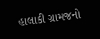હાલાકી ગ્રામજનો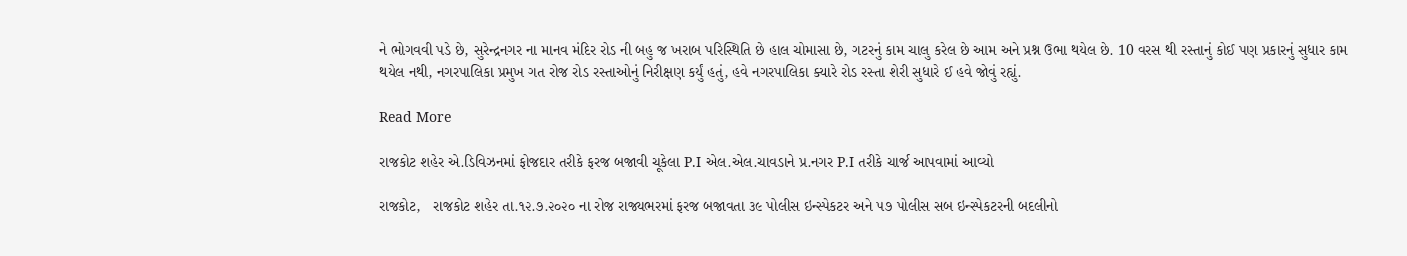ને ભોગવવી પડે છે, સુરેન્દ્રનગર ના માનવ મંદિર રોડ ની બહુ જ ખરાબ પરિસ્થિતિ છે હાલ ચોમાસા છે, ગટરનું કામ ચાલુ કરેલ છે આમ અને પ્રશ્ન ઉભા થયેલ છે. 10 વરસ થી રસ્તાનું કોઈ પણ પ્રકારનું સુધાર કામ થયેલ નથી, નગરપાલિકા પ્રમુખ ગત રોજ રોડ રસ્તાઓનું નિરીક્ષણ કર્યું હતું, હવે નગરપાલિકા ક્યારે રોડ રસ્તા શેરી સુધારે ઈ હવે જોવું રહ્યું.

Read More

રાજકોટ શહેર એ.ડિવિઝનમાં ફોજદાર તરીકે ફરજ બજાવી ચૂકેલા P.I એલ.એલ.ચાવડાને પ્ર.નગર P.I તરીકે ચાર્જ આપવામાં આવ્યો

રાજકોટ,   રાજકોટ શહેર તા.૧૨.૭.૨૦૨૦ ના રોજ રાજ્યભરમાં ફરજ બજાવતા ૩૯ પોલીસ ઇન્સ્પેકટર અને ૫૭ પોલીસ સબ ઇન્સ્પેકટરની બદલીનો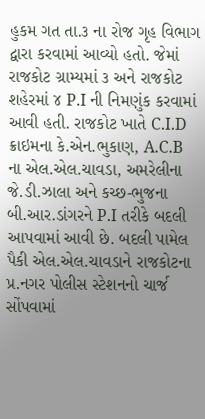હુકમ ગત તા.૩ ના રોજ ગૃહ વિભાગ દ્વારા કરવામાં આવ્યો હતો. જેમાં રાજકોટ ગ્રામ્યમાં ૩ અને રાજકોટ શહેરમાં ૪ P.I ની નિમણુંક કરવામાં આવી હતી. રાજકોટ ખાતે C.I.D ક્રાઇમના કે.એન.ભુકાણ, A.C.B ના એલ.એલ.ચાવડા, અમરેલીના જે.ડી.ઝાલા અને કચ્છ-ભુજના બી.આર.ડાંગરને P.I તરીકે બદલી આપવામાં આવી છે. બદલી પામેલ પૈકી એલ.એલ.ચાવડાને રાજકોટના પ્ર.નગર પોલીસ સ્ટેશનનો ચાર્જ સોંપવામાં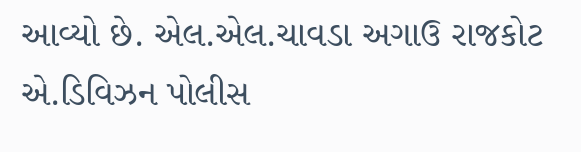આવ્યો છે. એલ.એલ.ચાવડા અગાઉ રાજકોટ એ.ડિવિઝન પોલીસ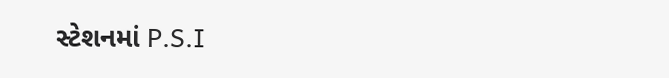સ્ટેશનમાં P.S.I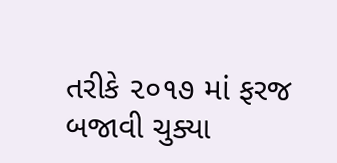તરીકે ૨૦૧૭ માં ફરજ બજાવી ચુક્યા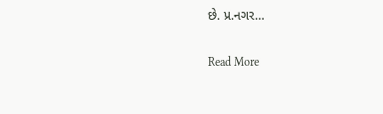છે. પ્ર.નગર…

Read More